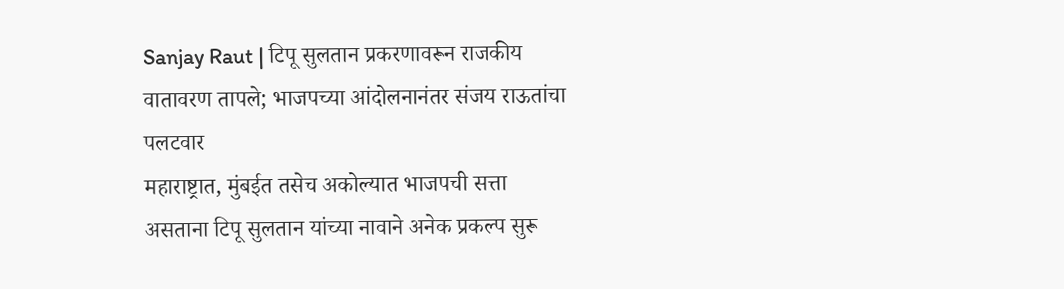Sanjay Raut | टिपू सुलतान प्रकरणावरून राजकीय वातावरण तापले; भाजपच्या आंदोलनानंतर संजय राऊतांचा पलटवार
महाराष्ट्रात, मुंबईत तसेच अकोल्यात भाजपची सत्ता असताना टिपू सुलतान यांच्या नावाने अनेक प्रकल्प सुरू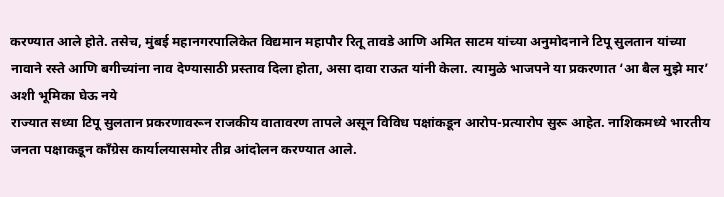करण्यात आले होते. तसेच, मुंबई महानगरपालिकेत विद्यमान महापौर रितू तावडे आणि अमित साटम यांच्या अनुमोदनाने टिपू सुलतान यांच्या नावाने रस्ते आणि बगीच्यांना नाव देण्यासाठी प्रस्ताव दिला होता, असा दावा राऊत यांनी केला. त्यामुळे भाजपने या प्रकरणात ‘आ बैल मुझे मार’ अशी भूमिका घेऊ नये
राज्यात सध्या टिपू सुलतान प्रकरणावरून राजकीय वातावरण तापले असून विविध पक्षांकडून आरोप-प्रत्यारोप सुरू आहेत. नाशिकमध्ये भारतीय जनता पक्षाकडून काँग्रेस कार्यालयासमोर तीव्र आंदोलन करण्यात आले.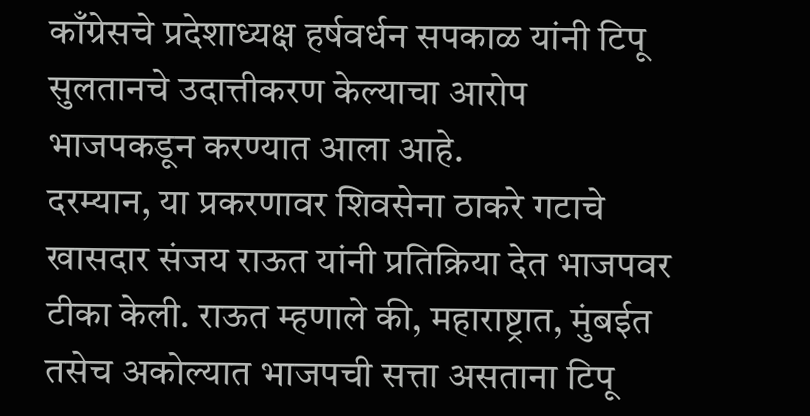काँग्रेसचे प्रदेशाध्यक्ष हर्षवर्धन सपकाळ यांनी टिपू सुलतानचे उदात्तीकरण केल्याचा आरोप भाजपकडून करण्यात आला आहे.
दरम्यान, या प्रकरणावर शिवसेना ठाकरे गटाचे खासदार संजय राऊत यांनी प्रतिक्रिया देत भाजपवर टीका केली. राऊत म्हणाले की, महाराष्ट्रात, मुंबईत तसेच अकोल्यात भाजपची सत्ता असताना टिपू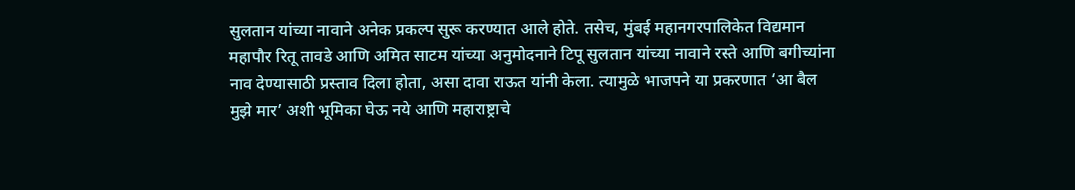सुलतान यांच्या नावाने अनेक प्रकल्प सुरू करण्यात आले होते. तसेच, मुंबई महानगरपालिकेत विद्यमान महापौर रितू तावडे आणि अमित साटम यांच्या अनुमोदनाने टिपू सुलतान यांच्या नावाने रस्ते आणि बगीच्यांना नाव देण्यासाठी प्रस्ताव दिला होता, असा दावा राऊत यांनी केला. त्यामुळे भाजपने या प्रकरणात ‘आ बैल मुझे मार’ अशी भूमिका घेऊ नये आणि महाराष्ट्राचे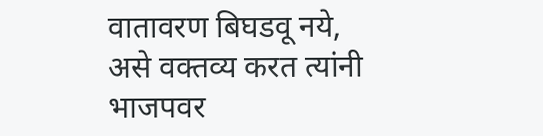वातावरण बिघडवू नये, असे वक्तव्य करत त्यांनी भाजपवर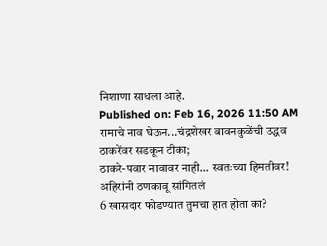निशाणा साधला आहे.
Published on: Feb 16, 2026 11:50 AM
रामाचे नाव घेऊन...चंद्रशेखर बावनकुळेंची उद्धव ठाकरेंवर सडकून टीका;
ठाकरे-पवार नावावर नाही... स्वतःच्या हिमतीवर! अहिरांनी ठणकावू सांगितलं
6 खासदार फोडण्यात तुमचा हात होता का?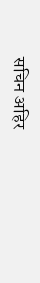सचिन अहिर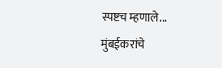स्पष्टच म्हणाले...
मुंबईकरांचे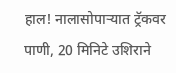हाल! नालासोपाऱ्यात ट्रॅकवर पाणी, 20 मिनिटे उशिराने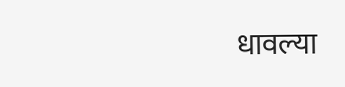धावल्या